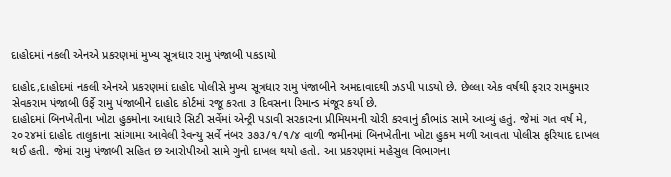દાહોદમાં નકલી એનએ પ્રકરણમાં મુખ્ય સૂત્રધાર રામુ પંજાબી પકડાયો

દાહોદ,દાહોદમાં નકલી એનએ પ્રકરણમાં દાહોદ પોલીસે મુખ્ય સૂત્રધાર રામુ પંજાબીને અમદાવાદથી ઝડપી પાડયો છે. છેલ્લા એક વર્ષથી ફરાર રામકુમાર સેવકરામ પંજાબી ઉર્ફે રામુ પંજાબીને દાહોદ કોર્ટમાં રજૂ કરતા ૩ દિવસના રિમાન્ડ મંજૂર કર્યા છે.
દાહોદમાં બિનખેતીના ખોટા હુકમોના આધારે સિટી સર્વેમાં એન્ટ્રી પડાવી સરકારના પ્રીમિયમની ચોરી કરવાનું કૌભાંડ સામે આવ્યું હતું. જેમાં ગત વર્ષ મે, ૨૦૨૪માં દાહોદ તાલુકાના સાંગામા આવેલી રેવન્યુ સર્વે નંબર ૩૭૩/૧/૧/૪ વાળી જમીનમાં બિનખેતીના ખોટા હુકમ મળી આવતા પોલીસ ફરિયાદ દાખલ થઈ હતી. જેમાં રામુ પંજાબી સહિત છ આરોપીઓ સામે ગુનો દાખલ થયો હતો. આ પ્રકરણમાં મહેસુલ વિભાગના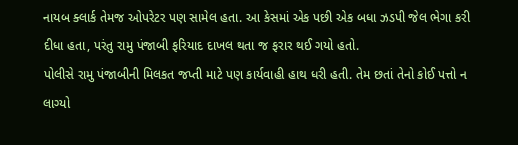નાયબ ક્લાર્ક તેમજ ઓપરેટર પણ સામેલ હતા. આ કેસમાં એક પછી એક બધા ઝડપી જેલ ભેગા કરી દીધા હતા, પરંતુ રામુ પંજાબી ફરિયાદ દાખલ થતા જ ફરાર થઈ ગયો હતો.
પોલીસે રામુ પંજાબીની મિલકત જપ્તી માટે પણ કાર્યવાહી હાથ ધરી હતી. તેમ છતાં તેનો કોઈ પત્તો ન લાગ્યો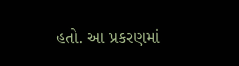હતો. આ પ્રકરણમાં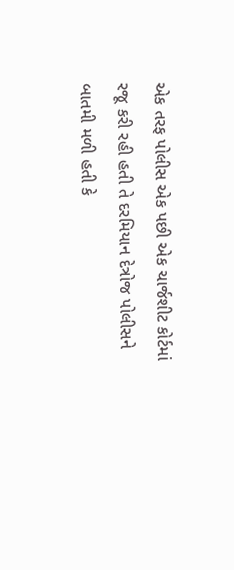એક તરફ પોલીસ એક પછી એક ચાર્જશીટ કોર્ટમાં રજૂ કરી રહી હતી તે દરમિયાન દેત્રોજ પોલીસને બાતમી મળી હતી કે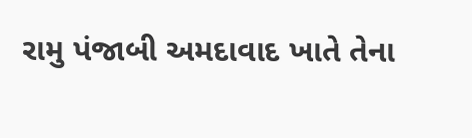રામુ પંજાબી અમદાવાદ ખાતે તેના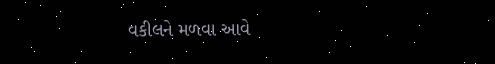વકીલને મળવા આવે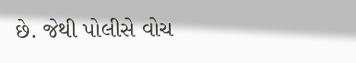છે. જેથી પોલીસે વોચ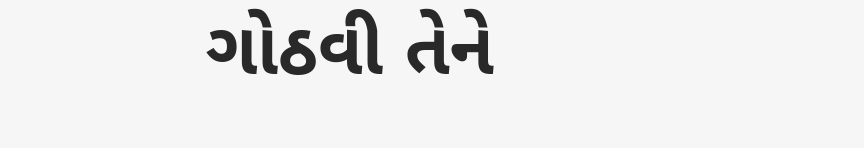ગોઠવી તેને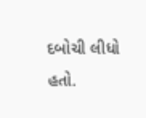દબોચી લીધો હતો.